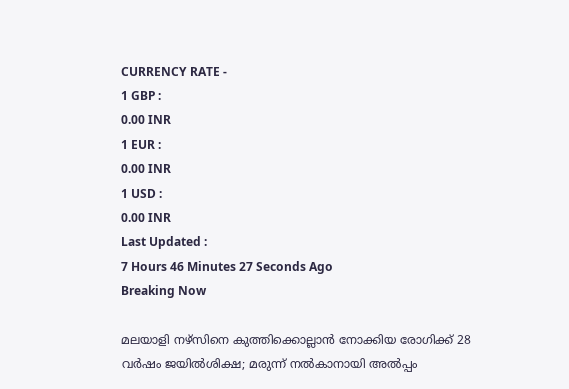CURRENCY RATE -
1 GBP :
0.00 INR
1 EUR :
0.00 INR
1 USD :
0.00 INR
Last Updated :
7 Hours 46 Minutes 27 Seconds Ago
Breaking Now

മലയാളി നഴ്‌സിനെ കുത്തിക്കൊല്ലാന്‍ നോക്കിയ രോഗിക്ക് 28 വര്‍ഷം ജയില്‍ശിക്ഷ; മരുന്ന് നല്‍കാനായി അല്‍പ്പം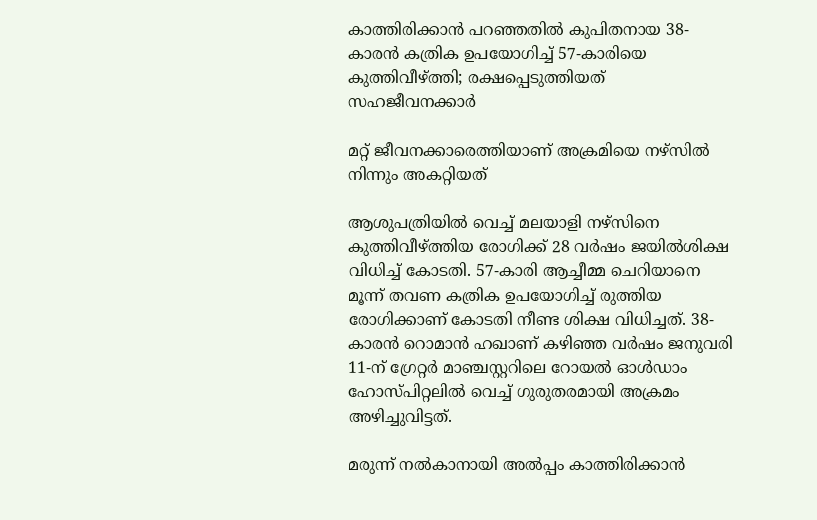കാത്തിരിക്കാന്‍ പറഞ്ഞതില്‍ കുപിതനായ 38-കാരന്‍ കത്രിക ഉപയോഗിച്ച് 57-കാരിയെ കുത്തിവീഴ്ത്തി; രക്ഷപ്പെടുത്തിയത് സഹജീവനക്കാര്‍

മറ്റ് ജീവനക്കാരെത്തിയാണ് അക്രമിയെ നഴ്‌സില്‍ നിന്നും അകറ്റിയത്

ആശുപത്രിയില്‍ വെച്ച് മലയാളി നഴ്‌സിനെ കുത്തിവീഴ്ത്തിയ രോഗിക്ക് 28 വര്‍ഷം ജയില്‍ശിക്ഷ വിധിച്ച് കോടതി. 57-കാരി ആച്ചീമ്മ ചെറിയാനെ മൂന്ന് തവണ കത്രിക ഉപയോഗിച്ച് രുത്തിയ രോഗിക്കാണ് കോടതി നീണ്ട ശിക്ഷ വിധിച്ചത്. 38-കാരന്‍ റൊമാന്‍ ഹഖാണ് കഴിഞ്ഞ വര്‍ഷം ജനുവരി 11-ന് ഗ്രേറ്റര്‍ മാഞ്ചസ്റ്ററിലെ റോയല്‍ ഓള്‍ഡാം ഹോസ്പിറ്റലില്‍ വെച്ച് ഗുരുതരമായി അക്രമം അഴിച്ചുവിട്ടത്.

മരുന്ന് നല്‍കാനായി അല്‍പ്പം കാത്തിരിക്കാന്‍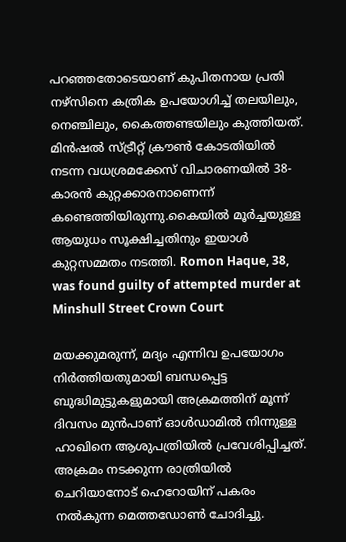പറഞ്ഞതോടെയാണ് കുപിതനായ പ്രതി നഴ്‌സിനെ കത്രിക ഉപയോഗിച്ച് തലയിലും, നെഞ്ചിലും, കൈത്തണ്ടയിലും കുത്തിയത്. മിന്‍ഷല്‍ സ്ട്രീറ്റ് ക്രൗണ്‍ കോടതിയില്‍ നടന്ന വധശ്രമക്കേസ് വിചാരണയില്‍ 38-കാരന്‍ കുറ്റക്കാരനാണെന്ന് കണ്ടെത്തിയിരുന്നു.കൈയില്‍ മൂര്‍ച്ചയുള്ള ആയുധം സൂക്ഷിച്ചതിനും ഇയാള്‍ കുറ്റസമ്മതം നടത്തി. Romon Haque, 38, was found guilty of attempted murder at Minshull Street Crown Court

മയക്കുമരുന്ന്, മദ്യം എന്നിവ ഉപയോഗം നിര്‍ത്തിയതുമായി ബന്ധപ്പെട്ട ബുദ്ധിമുട്ടുകളുമായി അക്രമത്തിന് മൂന്ന് ദിവസം മുന്‍പാണ് ഓള്‍ഡാമില്‍ നിന്നുള്ള ഹാഖിനെ ആശുപത്രിയില്‍ പ്രവേശിപ്പിച്ചത്. അക്രമം നടക്കുന്ന രാത്രിയില്‍ ചെറിയാനോട് ഹെറോയിന് പകരം നല്‍കുന്ന മെത്തഡോണ്‍ ചോദിച്ചു.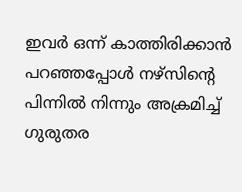ഇവര്‍ ഒന്ന് കാത്തിരിക്കാന്‍ പറഞ്ഞപ്പോള്‍ നഴ്‌സിന്റെ പിന്നില്‍ നിന്നും അക്രമിച്ച് ഗുരുതര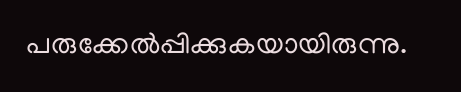പരുക്കേല്‍പ്പിക്കുകയായിരുന്നു.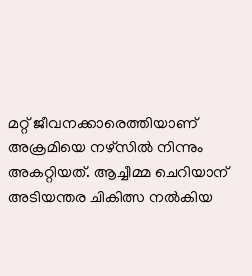മറ്റ് ജീവനക്കാരെത്തിയാണ് അക്രമിയെ നഴ്‌സില്‍ നിന്നും അകറ്റിയത്. ആച്ചീമ്മ ചെറിയാന് അടിയന്തര ചികിത്സ നല്‍കിയ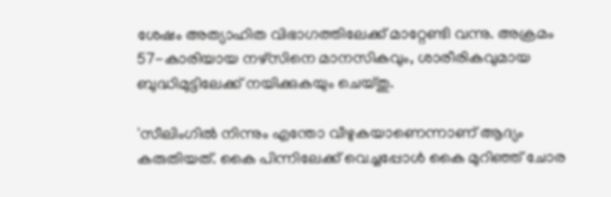ശേഷം അത്യാഹിത വിഭാഗത്തിലേക്ക് മാറ്റേണ്ടി വന്നു. അക്രമം 57-കാരിയായ നഴ്‌സിനെ മാനസികവും, ശാരീരികവുമായ ബുദ്ധിമുട്ടിലേക്ക് നയിക്കുകയും ചെയ്തു.

'സീലിംഗില്‍ നിന്നും എന്തോ വീഴുകയാണെന്നാണ് ആദ്യം കരുതിയത്. കൈ പിന്നിലേക്ക് വെച്ചപ്പോള്‍ കൈ മുറിഞ്ഞ് ചോര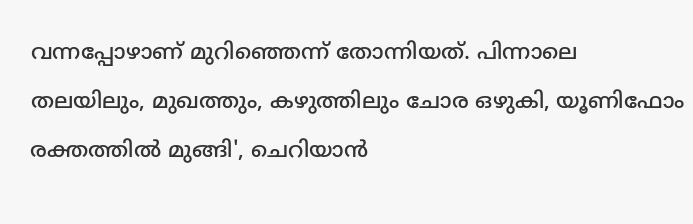വന്നപ്പോഴാണ് മുറിഞ്ഞെന്ന് തോന്നിയത്. പിന്നാലെ തലയിലും, മുഖത്തും, കഴുത്തിലും ചോര ഒഴുകി, യൂണിഫോം രക്തത്തില്‍ മുങ്ങി', ചെറിയാന്‍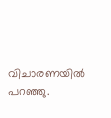വിചാരണയില്‍ പറഞ്ഞു.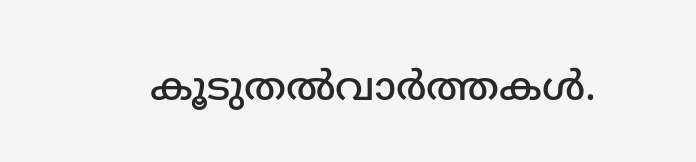കൂടുതല്‍വാര്‍ത്തകള്‍.